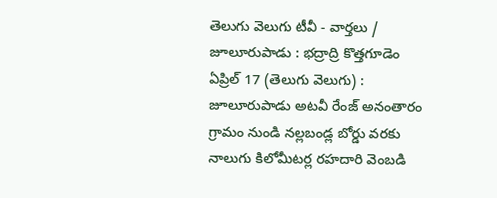తెలుగు వెలుగు టీవీ - వార్తలు / జూలూరుపాడు : భద్రాద్రి కొత్తగూడెం ఏప్రిల్ 17 (తెలుగు వెలుగు) : జూలూరుపాడు అటవీ రేంజ్ అనంతారం గ్రామం నుండి నల్లబండ్ల బోర్డు వరకు నాలుగు కిలోమీటర్ల రహదారి వెంబడి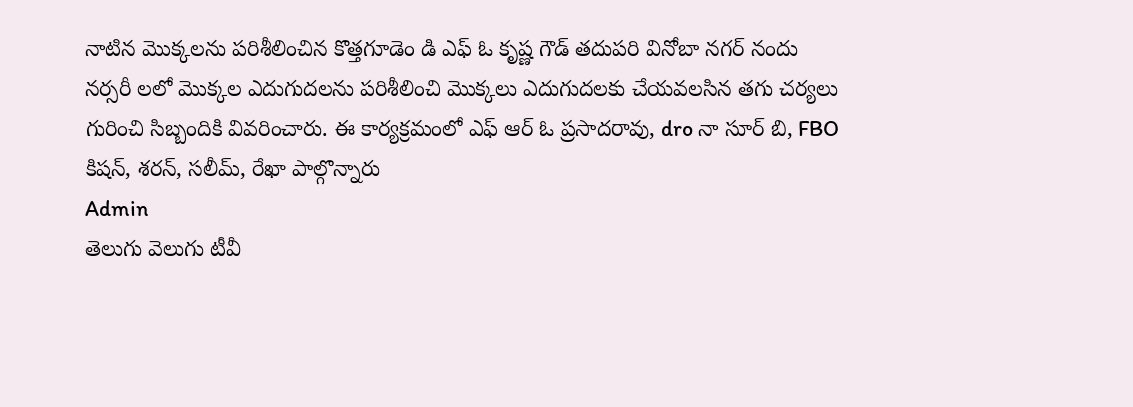నాటిన మొక్కలను పరిశీలించిన కొత్తగూడెం డి ఎఫ్ ఓ కృష్ణ గౌడ్ తదుపరి వినోబా నగర్ నందు నర్సరీ లలో మొక్కల ఎదుగుదలను పరిశీలించి మొక్కలు ఎదుగుదలకు చేయవలసిన తగు చర్యలు గురించి సిబ్బందికి వివరించారు. ఈ కార్యక్రమంలో ఎఫ్ ఆర్ ఓ ప్రసాదరావు, dro నా సూర్ బి, FBO కిషన్, శరన్, సలీమ్, రేఖా పాల్గొన్నారు
Admin
తెలుగు వెలుగు టీవీ